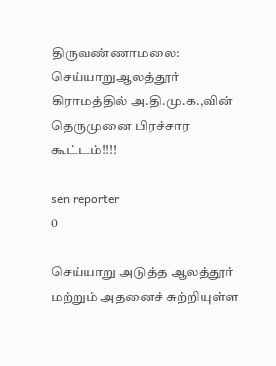திருவண்ணாமலை: செய்யாறுஆலத்தூர் கிராமத்தில் அ.தி.மு.க.,வின் தெருமுனை பிரச்சார கூட்டம்!!!!

sen reporter
0

செய்யாறு அடுத்த ஆலத்தூர் மற்றும் அதனைச் சுற்றியுள்ள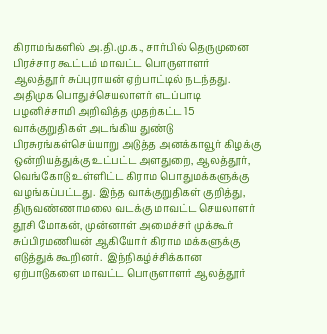கிராமங்களில் அ.தி.மு.க., சார்பில் தெருமுனை பிரச்சார கூட்டம் மாவட்ட பொருளாளர் ஆலத்தூர் சுப்புராயன் ஏற்பாட்டில் நடந்தது. அதிமுக பொதுச்செயலாளர் எடப்பாடி பழனிச்சாமி அறிவித்த முதற்கட்ட 15 வாக்குறுதிகள் அடங்கிய துண்டு பிரசுரங்கள்செய்யாறு அடுத்த அனக்காவூர் கிழக்கு ஒன்றியத்துக்கு உட்பட்ட அளதுறை, ஆலத்தூர், வெங்கோடு உள்ளிட்ட கிராம பொதுமக்களுக்கு வழங்கப்பட்டது. இந்த வாக்குறுதிகள் குறித்து, திருவண்ணாமலை வடக்கு மாவட்ட செயலாளர் தூசி மோகன், முன்னாள் அமைச்சர் முக்கூர் சுப்பிரமணியன் ஆகியோர் கிராம மக்களுக்கு எடுத்துக் கூறினர்.  இந்நிகழ்ச்சிக்கான ஏற்பாடுகளை மாவட்ட பொருளாளர் ஆலத்தூர்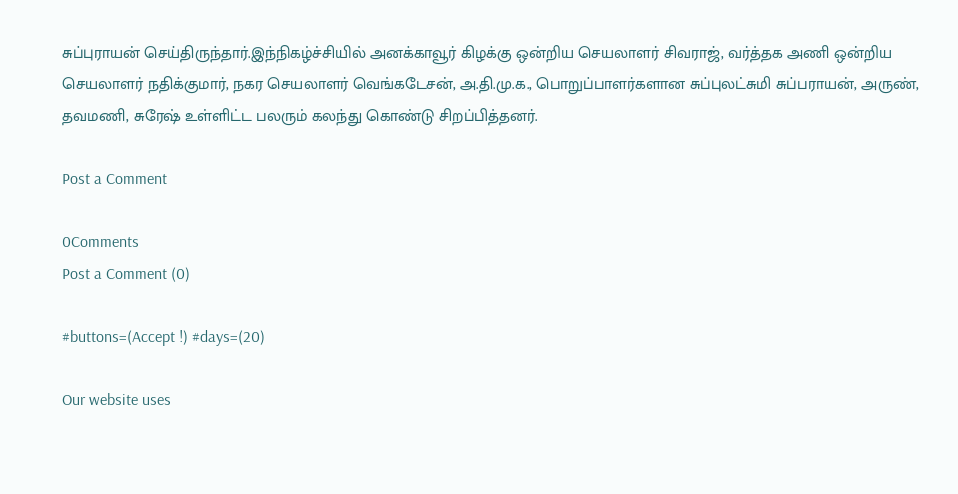சுப்புராயன் செய்திருந்தார்.இந்நிகழ்ச்சியில் அனக்காவூர் கிழக்கு ஒன்றிய செயலாளர் சிவராஜ், வர்த்தக அணி ஒன்றிய செயலாளர் நதிக்குமார், நகர செயலாளர் வெங்கடேசன், அ.தி.மு.க., பொறுப்பாளர்களான சுப்புலட்சுமி சுப்பராயன், அருண், தவமணி, சுரேஷ் உள்ளிட்ட பலரும் கலந்து கொண்டு சிறப்பித்தனர்.

Post a Comment

0Comments
Post a Comment (0)

#buttons=(Accept !) #days=(20)

Our website uses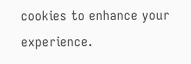cookies to enhance your experience.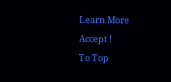Learn More
Accept !
To Top